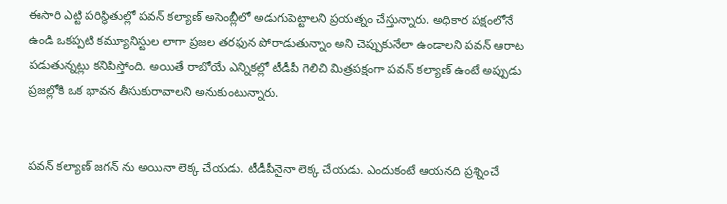ఈసారి ఎట్టి పరిస్థితుల్లో పవన్ కల్యాణ్ అసెంబ్లీలో అడుగుపెట్టాలని ప్రయత్నం చేస్తున్నారు. అధికార పక్షంలోనే ఉండి ఒకప్పటి కమ్యూనిస్టుల లాగా ప్రజల తరఫున పోరాడుతున్నాం అని చెప్పుకునేలా ఉండాలని పవన్ ఆరాట పడుతున్నట్లు కనిపిస్తోంది. అయితే రాబోయే ఎన్నికల్లో టీడీపీ గెలిచి మిత్రపక్షంగా పవన్ కల్యాణ్ ఉంటే అప్పుడు ప్రజల్లోకి ఒక భావన తీసుకురావాలని అనుకుంటున్నారు.


పవన్ కల్యాణ్ జగన్ ను అయినా లెక్క చేయడు. టీడీపీనైనా లెక్క చేయడు. ఎందుకంటే ఆయనది ప్రశ్నించే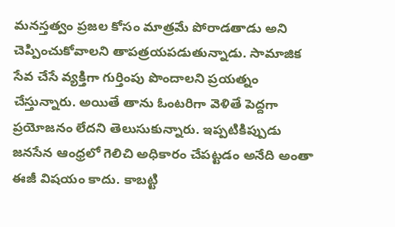మనస్తత్వం ప్రజల కోసం మాత్రమే పోరాడతాడు అని చెప్పించుకోవాలని తాపత్రయపడుతున్నాడు. సామాజిక సేవ చేసే వ్యక్తిగా గుర్తింపు పొందాలని ప్రయత్నం చేస్తున్నారు. అయితే తాను ఓంటరిగా వెళితే పెద్దగా ప్రయోజనం లేదని తెలుసుకున్నారు. ఇప్పటికిప్పుడు జనసేన ఆంధ్రలో గెలిచి అధికారం చేపట్టడం అనేది అంతా ఈజీ విషయం కాదు. కాబట్టి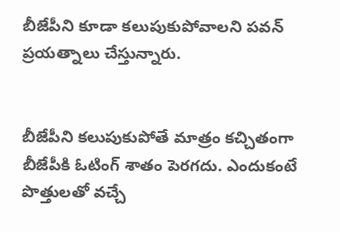బీజేపీని కూడా కలుపుకుపోవాలని పవన్ ప్రయత్నాలు చేస్తున్నారు.


బీజేపీని కలుపుకుపోతే మాత్రం కచ్చితంగా బీజేపీకి ఓటింగ్ శాతం పెరగదు. ఎందుకంటే పొత్తులతో వచ్చే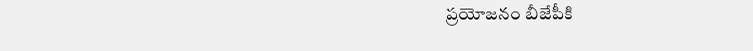ప్రయోజనం బీజేపీకి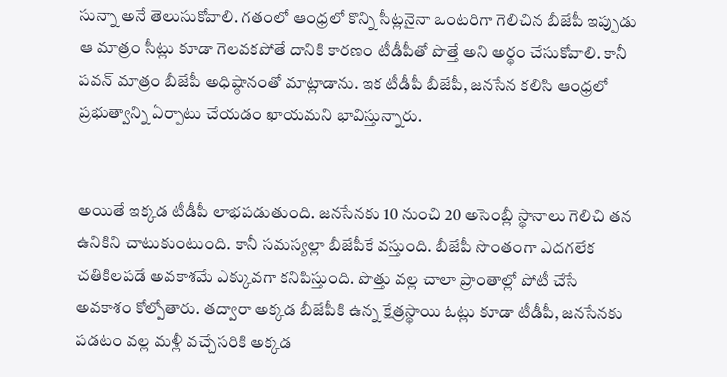సున్నా అనే తెలుసుకోవాలి. గతంలో ఆంధ్రలో కొన్ని సీట్లనైనా ఒంటరిగా గెలిచిన బీజేపీ ఇప్పుడు ఆ మాత్రం సీట్లు కూడా గెలవకపోతే దానికి కారణం టీడీపీతో పొత్తే అని అర్థం చేసుకోవాలి. కానీ పవన్ మాత్రం బీజేపీ అధిష్ఠానంతో మాట్లాడాను. ఇక టీడీపీ బీజేపీ, జనసేన కలిసి ఆంధ్రలో ప్రభుత్వాన్ని ఏర్పాటు చేయడం ఖాయమని భావిస్తున్నారు.


అయితే ఇక్కడ టీడీపీ లాభపడుతుంది. జనసేనకు 10 నుంచి 20 అసెంబ్లీ స్థానాలు గెలిచి తన ఉనికిని చాటుకుంటుంది. కానీ సమస్యల్లా బీజేపీకే వస్తుంది. బీజేపీ సొంతంగా ఎదగలేక చతికిలపడే అవకాశమే ఎక్కువగా కనిపిస్తుంది. పొత్తు వల్ల చాలా ప్రాంతాల్లో పోటీ చేసే అవకాశం కోల్పోతారు. తద్వారా అక్కడ బీజేపీకి ఉన్న క్షేత్రస్థాయి ఓట్లు కూడా టీడీపీ, జనసేనకు పడటం వల్ల మళ్లీ వచ్చేసరికి అక్కడ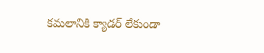కమలానికి క్యాడర్ లేకుండా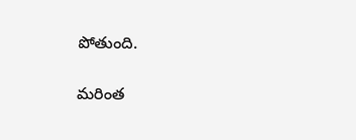పోతుంది.

మరింత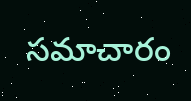సమాచారం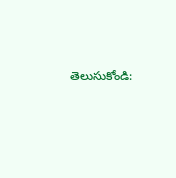తెలుసుకోండి: